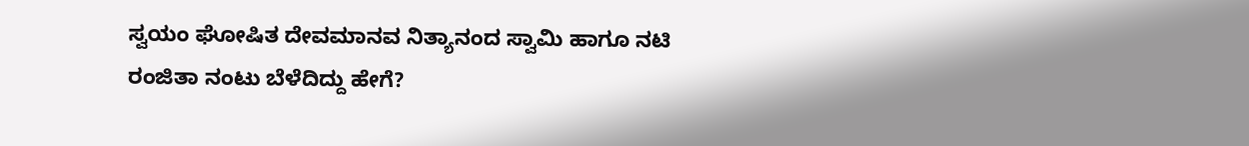ಸ್ವಯಂ ಘೋಷಿತ ದೇವಮಾನವ ನಿತ್ಯಾನಂದ ಸ್ವಾಮಿ ಹಾಗೂ ನಟಿ ರಂಜಿತಾ ನಂಟು ಬೆಳೆದಿದ್ದು ಹೇಗೆ?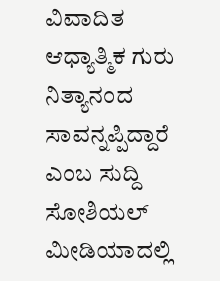ವಿವಾದಿತ ಆಧ್ಯಾತ್ಮಿಕ ಗುರು ನಿತ್ಯಾನಂದ ಸಾವನ್ನಪ್ಪಿದ್ದಾರೆ ಎಂಬ ಸುದ್ದಿ ಸೋಶಿಯಲ್ ಮೀಡಿಯಾದಲ್ಲಿ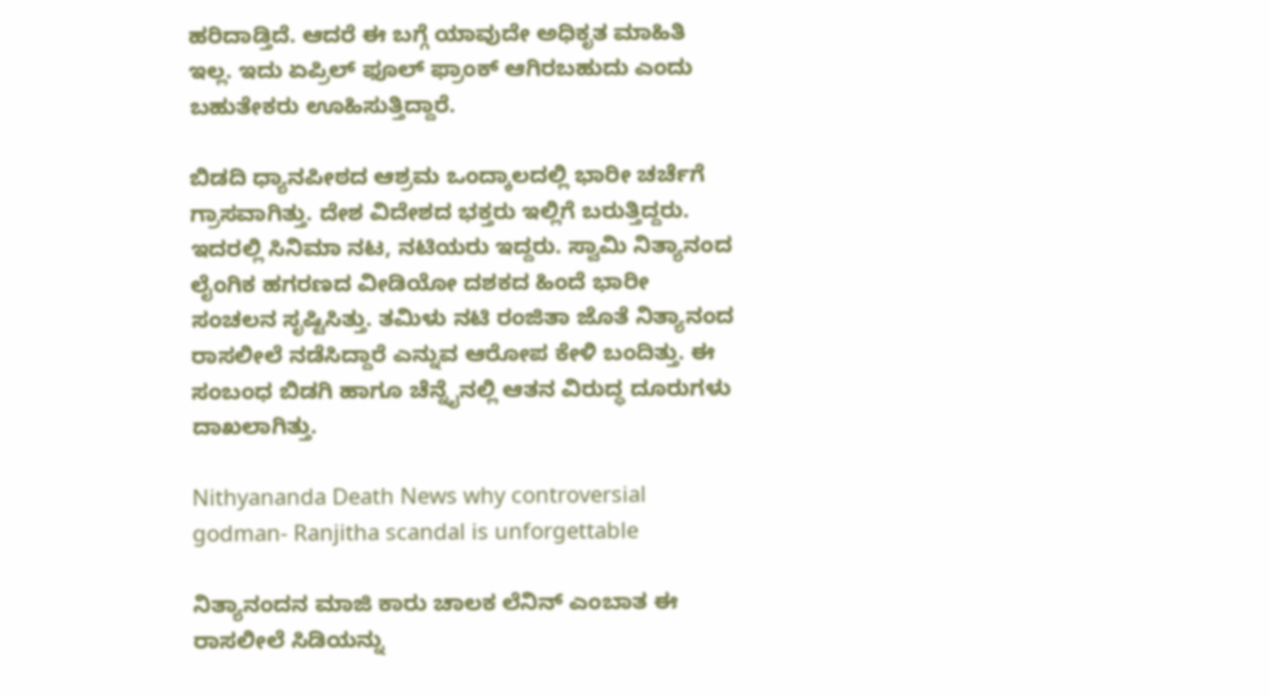ಹರಿದಾಡ್ತಿದೆ. ಆದರೆ ಈ ಬಗ್ಗೆ ಯಾವುದೇ ಅಧಿಕೃತ ಮಾಹಿತಿ ಇಲ್ಲ. ಇದು ಏಪ್ರಿಲ್ ಫೂಲ್ ಫ್ರಾಂಕ್ ಆಗಿರಬಹುದು ಎಂದು ಬಹುತೇಕರು ಊಹಿಸುತ್ತಿದ್ದಾರೆ.

ಬಿಡದಿ ಧ್ಯಾನಪೀಠದ ಆಶ್ರಮ ಒಂದ್ಕಾಲದಲ್ಲಿ ಭಾರೀ ಚರ್ಚೆಗೆ ಗ್ರಾಸವಾಗಿತ್ತು. ದೇಶ ವಿದೇಶದ ಭಕ್ತರು ಇಲ್ಲಿಗೆ ಬರುತ್ತಿದ್ದರು. ಇದರಲ್ಲಿ ಸಿನಿಮಾ ನಟ, ನಟಿಯರು ಇದ್ದರು. ಸ್ವಾಮಿ ನಿತ್ಯಾನಂದ ಲೈಂಗಿಕ ಹಗರಣದ ವೀಡಿಯೋ ದಶಕದ ಹಿಂದೆ ಭಾರೀ ಸಂಚಲನ ಸೃಷ್ಟಿಸಿತ್ತು. ತಮಿಳು ನಟಿ ರಂಜಿತಾ ಜೊತೆ ನಿತ್ಯಾನಂದ ರಾಸಲೀಲೆ ನಡೆಸಿದ್ದಾರೆ ಎನ್ನುವ ಆರೋಪ ಕೇಳಿ ಬಂದಿತ್ತು. ಈ ಸಂಬಂಧ ಬಿಡಗಿ ಹಾಗೂ ಚೆನ್ನೈನಲ್ಲಿ ಆತನ ವಿರುದ್ಧ ದೂರುಗಳು ದಾಖಲಾಗಿತ್ತು.

Nithyananda Death News why controversial godman- Ranjitha scandal is unforgettable

ನಿತ್ಯಾನಂದನ ಮಾಜಿ ಕಾರು ಚಾಲಕ ಲೆನಿನ್ ಎಂಬಾತ ಈ ರಾಸಲೀಲೆ ಸಿಡಿಯನ್ನು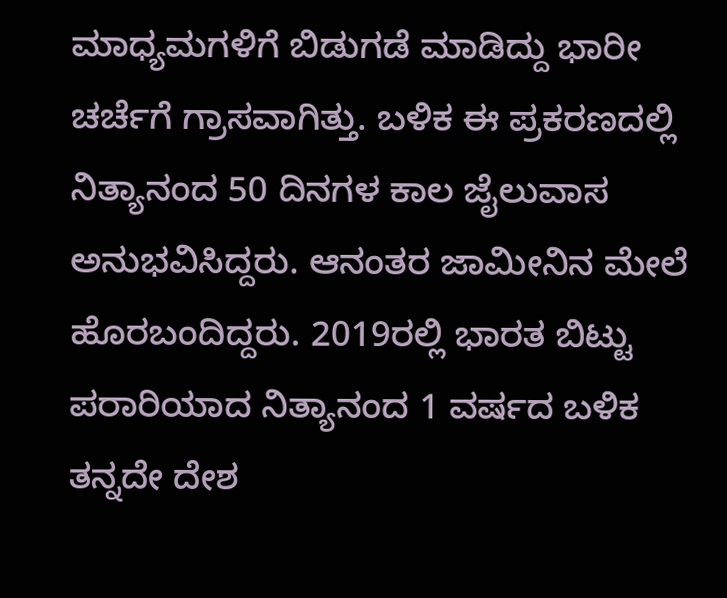ಮಾಧ್ಯಮಗಳಿಗೆ ಬಿಡುಗಡೆ ಮಾಡಿದ್ದು ಭಾರೀ ಚರ್ಚೆಗೆ ಗ್ರಾಸವಾಗಿತ್ತು. ಬಳಿಕ ಈ ಪ್ರಕರಣದಲ್ಲಿ ನಿತ್ಯಾನಂದ 50 ದಿನಗಳ ಕಾಲ ಜೈಲುವಾಸ ಅನುಭವಿಸಿದ್ದರು. ಆನಂತರ ಜಾಮೀನಿನ ಮೇಲೆ ಹೊರಬಂದಿದ್ದರು. 2019ರಲ್ಲಿ ಭಾರತ ಬಿಟ್ಟು ಪರಾರಿಯಾದ ನಿತ್ಯಾನಂದ 1 ವರ್ಷದ ಬಳಿಕ ತನ್ನದೇ ದೇಶ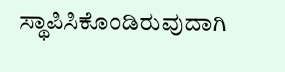ಸ್ಥಾಪಿಸಿಕೊಂಡಿರುವುದಾಗಿ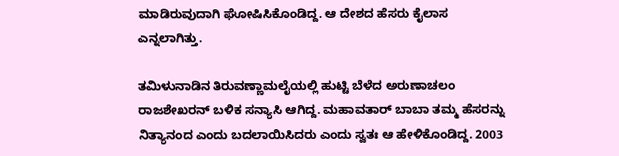ಮಾಡಿರುವುದಾಗಿ ಘೋಷಿಸಿಕೊಂಡಿದ್ದ. ಆ ದೇಶದ ಹೆಸರು ಕೈಲಾಸ ಎನ್ನಲಾಗಿತ್ತು.

ತಮಿಳುನಾಡಿನ ತಿರುವಣ್ಣಾಮಲೈಯಲ್ಲಿ ಹುಟ್ಟಿ ಬೆಳೆದ ಅರುಣಾಚಲಂ ರಾಜಶೇಖರನ್ ಬಳಿಕ ಸನ್ಯಾಸಿ ಆಗಿದ್ದ. ಮಹಾವತಾರ್ ಬಾಬಾ ತಮ್ಮ ಹೆಸರನ್ನು ನಿತ್ಯಾನಂದ ಎಂದು ಬದಲಾಯಿಸಿದರು ಎಂದು ಸ್ವತಃ ಆ ಹೇಳಿಕೊಂಡಿದ್ದ. 2003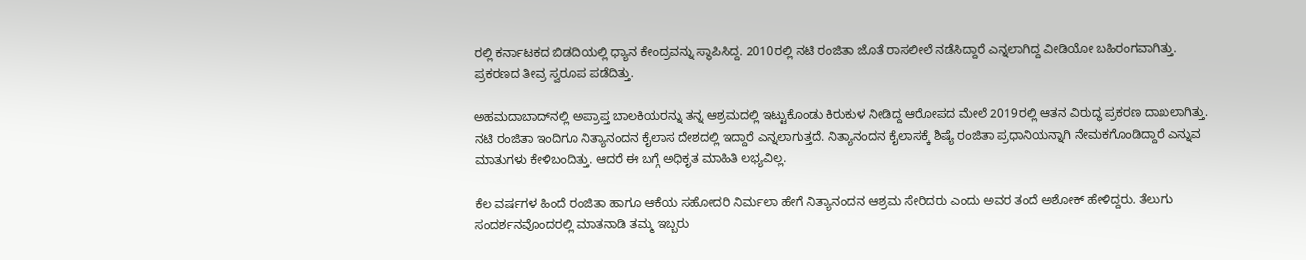ರಲ್ಲಿ ಕರ್ನಾಟಕದ ಬಿಡದಿಯಲ್ಲಿ ಧ್ಯಾನ ಕೇಂದ್ರವನ್ನು ಸ್ಥಾಪಿಸಿದ್ದ. 2010ರಲ್ಲಿ ನಟಿ ರಂಜಿತಾ ಜೊತೆ ರಾಸಲೀಲೆ ನಡೆಸಿದ್ದಾರೆ ಎನ್ನಲಾಗಿದ್ದ ವೀಡಿಯೋ ಬಹಿರಂಗವಾಗಿತ್ತು. ಪ್ರಕರಣದ ತೀವ್ರ ಸ್ವರೂಪ ಪಡೆದಿತ್ತು.

ಅಹಮದಾಬಾದ್‌ನಲ್ಲಿ ಅಪ್ರಾಪ್ತ ಬಾಲಕಿಯರನ್ನು ತನ್ನ ಆಶ್ರಮದಲ್ಲಿ ಇಟ್ಟುಕೊಂಡು ಕಿರುಕುಳ ನೀಡಿದ್ದ ಆರೋಪದ ಮೇಲೆ 2019ರಲ್ಲಿ ಆತನ ವಿರುದ್ಧ ಪ್ರಕರಣ ದಾಖಲಾಗಿತ್ತು. ನಟಿ ರಂಜಿತಾ ಇಂದಿಗೂ ನಿತ್ಯಾನಂದನ ಕೈಲಾಸ ದೇಶದಲ್ಲಿ ಇದ್ದಾರೆ ಎನ್ನಲಾಗುತ್ತದೆ. ನಿತ್ಯಾನಂದನ ಕೈಲಾಸಕ್ಕೆ ಶಿಷ್ಯೆ ರಂಜಿತಾ ಪ್ರಧಾನಿಯನ್ನಾಗಿ ನೇಮಕಗೊಂಡಿದ್ದಾರೆ ಎನ್ನುವ ಮಾತುಗಳು ಕೇಳಿಬಂದಿತ್ತು. ಆದರೆ ಈ ಬಗ್ಗೆ ಅಧಿಕೃತ ಮಾಹಿತಿ ಲಭ್ಯವಿಲ್ಲ.

ಕೆಲ ವರ್ಷಗಳ ಹಿಂದೆ ರಂಜಿತಾ ಹಾಗೂ ಆಕೆಯ ಸಹೋದರಿ ನಿರ್ಮಲಾ ಹೇಗೆ ನಿತ್ಯಾನಂದನ ಆಶ್ರಮ ಸೇರಿದರು ಎಂದು ಅವರ ತಂದೆ ಅಶೋಕ್ ಹೇಳಿದ್ದರು. ತೆಲುಗು ಸಂದರ್ಶನವೊಂದರಲ್ಲಿ ಮಾತನಾಡಿ ತಮ್ಮ ಇಬ್ಬರು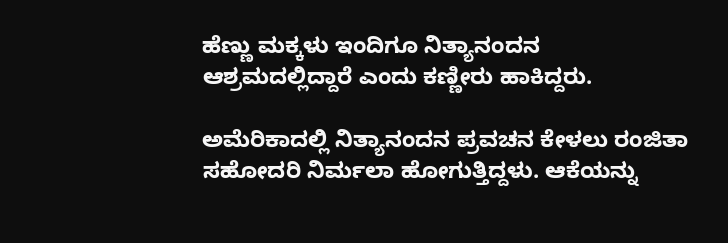ಹೆಣ್ಣು ಮಕ್ಕಳು ಇಂದಿಗೂ ನಿತ್ಯಾನಂದನ ಆಶ್ರಮದಲ್ಲಿದ್ದಾರೆ ಎಂದು ಕಣ್ಣೀರು ಹಾಕಿದ್ದರು.

ಅಮೆರಿಕಾದಲ್ಲಿ ನಿತ್ಯಾನಂದನ ಪ್ರವಚನ ಕೇಳಲು ರಂಜಿತಾ ಸಹೋದರಿ ನಿರ್ಮಲಾ ಹೋಗುತ್ತಿದ್ದಳು. ಆಕೆಯನ್ನು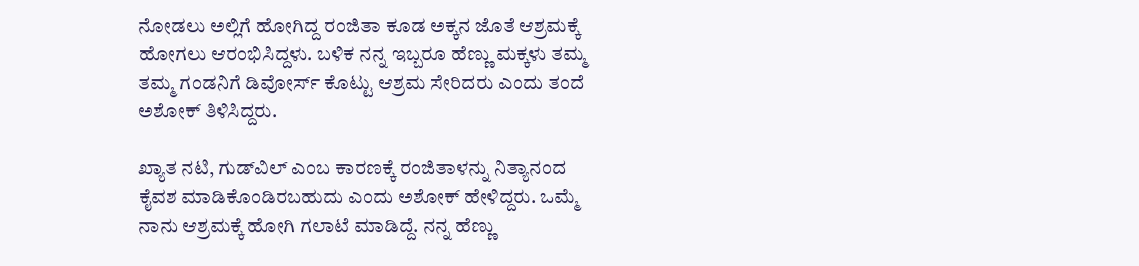ನೋಡಲು ಅಲ್ಲಿಗೆ ಹೋಗಿದ್ದ ರಂಜಿತಾ ಕೂಡ ಅಕ್ಕನ ಜೊತೆ ಆಶ್ರಮಕ್ಕೆ ಹೋಗಲು ಆರಂಭಿಸಿದ್ದಳು. ಬಳಿಕ ನನ್ನ ಇಬ್ಬರೂ ಹೆಣ್ಣು ಮಕ್ಕಳು ತಮ್ಮ ತಮ್ಮ ಗಂಡನಿಗೆ ಡಿವೋರ್ಸ್ ಕೊಟ್ಟು ಆಶ್ರಮ ಸೇರಿದರು ಎಂದು ತಂದೆ ಅಶೋಕ್ ತಿಳಿಸಿದ್ದರು.

ಖ್ಯಾತ ನಟಿ, ಗುಡ್‌ವಿಲ್ ಎಂಬ ಕಾರಣಕ್ಕೆ ರಂಜಿತಾಳನ್ನು ನಿತ್ಯಾನಂದ ಕೈವಶ ಮಾಡಿಕೊಂಡಿರಬಹುದು ಎಂದು ಅಶೋಕ್ ಹೇಳಿದ್ದರು. ಒಮ್ಮೆ ನಾನು ಆಶ್ರಮಕ್ಕೆ ಹೋಗಿ ಗಲಾಟೆ ಮಾಡಿದ್ದೆ. ನನ್ನ ಹೆಣ್ಣು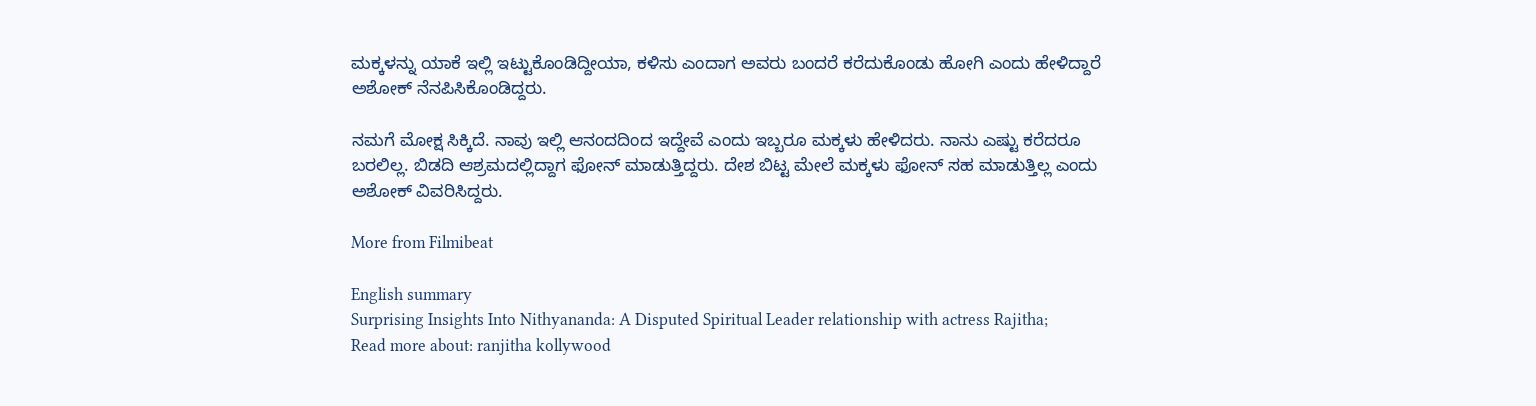ಮಕ್ಕಳನ್ನು ಯಾಕೆ ಇಲ್ಲಿ ಇಟ್ಟುಕೊಂಡಿದ್ದೀಯಾ, ಕಳಿಸು ಎಂದಾಗ ಅವರು ಬಂದರೆ ಕರೆದುಕೊಂಡು ಹೋಗಿ ಎಂದು ಹೇಳಿದ್ದಾರೆ ಅಶೋಕ್ ನೆನಪಿಸಿಕೊಂಡಿದ್ದರು.

ನಮಗೆ ಮೋಕ್ಷ ಸಿಕ್ಕಿದೆ. ನಾವು ಇಲ್ಲಿ ಆನಂದದಿಂದ ಇದ್ದೇವೆ ಎಂದು ಇಬ್ಬರೂ ಮಕ್ಕಳು ಹೇಳಿದರು. ನಾನು ಎಷ್ಟು ಕರೆದರೂ ಬರಲಿಲ್ಲ. ಬಿಡದಿ ಆಶ್ರಮದಲ್ಲಿದ್ದಾಗ ಫೋನ್ ಮಾಡುತ್ತಿದ್ದರು. ದೇಶ ಬಿಟ್ಟ ಮೇಲೆ ಮಕ್ಕಳು ಫೋನ್ ಸಹ ಮಾಡುತ್ತಿಲ್ಲ ಎಂದು ಅಶೋಕ್ ವಿವರಿಸಿದ್ದರು.

More from Filmibeat

English summary
Surprising Insights Into Nithyananda: A Disputed Spiritual Leader relationship with actress Rajitha;
Read more about: ranjitha kollywood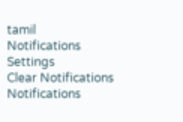tamil
Notifications
Settings
Clear Notifications
Notifications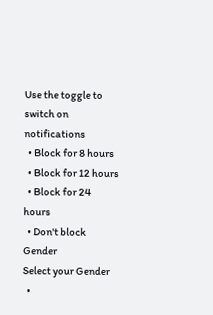Use the toggle to switch on notifications
  • Block for 8 hours
  • Block for 12 hours
  • Block for 24 hours
  • Don't block
Gender
Select your Gender
  •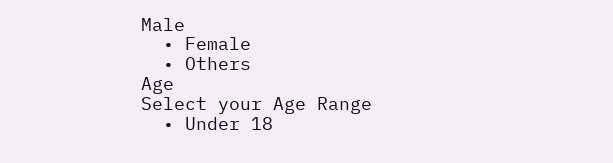Male
  • Female
  • Others
Age
Select your Age Range
  • Under 18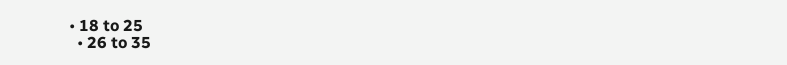• 18 to 25
  • 26 to 35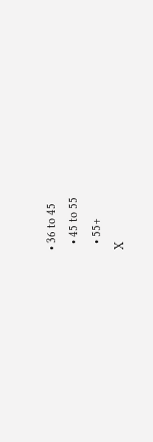• 36 to 45
  • 45 to 55
  • 55+
X